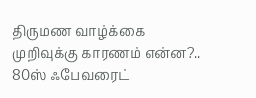திருமண வாழ்க்கை முறிவுக்கு காரணம் என்ன?.. 80ஸ் ஃபேவரைட்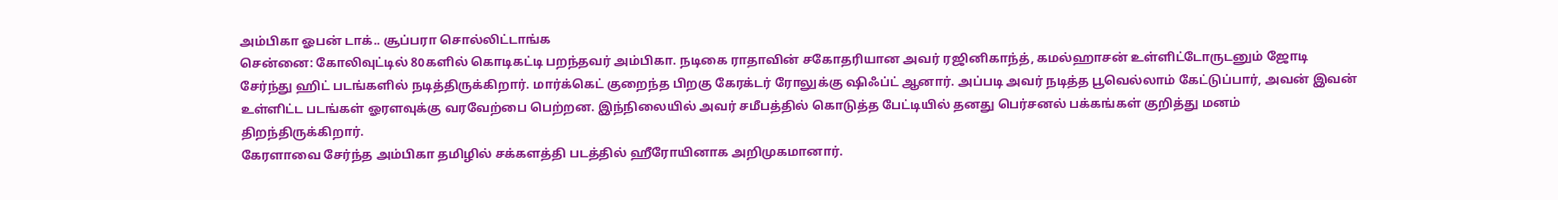அம்பிகா ஓபன் டாக்.. சூப்பரா சொல்லிட்டாங்க
சென்னை: கோலிவுட்டில் 80களில் கொடிகட்டி பறந்தவர் அம்பிகா. நடிகை ராதாவின் சகோதரியான அவர் ரஜினிகாந்த், கமல்ஹாசன் உள்ளிட்டோருடனும் ஜோடி சேர்ந்து ஹிட் படங்களில் நடித்திருக்கிறார். மார்க்கெட் குறைந்த பிறகு கேரக்டர் ரோலுக்கு ஷிஃப்ட் ஆனார். அப்படி அவர் நடித்த பூவெல்லாம் கேட்டுப்பார், அவன் இவன் உள்ளிட்ட படங்கள் ஓரளவுக்கு வரவேற்பை பெற்றன. இந்நிலையில் அவர் சமீபத்தில் கொடுத்த பேட்டியில் தனது பெர்சனல் பக்கங்கள் குறித்து மனம் திறந்திருக்கிறார்.
கேரளாவை சேர்ந்த அம்பிகா தமிழில் சக்களத்தி படத்தில் ஹீரோயினாக அறிமுகமானார்.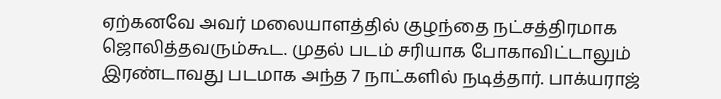ஏற்கனவே அவர் மலையாளத்தில் குழந்தை நட்சத்திரமாக ஜொலித்தவரும்கூட. முதல் படம் சரியாக போகாவிட்டாலும் இரண்டாவது படமாக அந்த 7 நாட்களில் நடித்தார். பாக்யராஜ்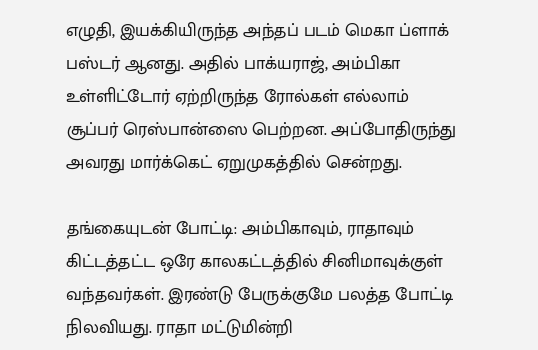எழுதி, இயக்கியிருந்த அந்தப் படம் மெகா ப்ளாக் பஸ்டர் ஆனது. அதில் பாக்யராஜ், அம்பிகா உள்ளிட்டோர் ஏற்றிருந்த ரோல்கள் எல்லாம் சூப்பர் ரெஸ்பான்ஸை பெற்றன. அப்போதிருந்து அவரது மார்க்கெட் ஏறுமுகத்தில் சென்றது.

தங்கையுடன் போட்டி: அம்பிகாவும், ராதாவும் கிட்டத்தட்ட ஒரே காலகட்டத்தில் சினிமாவுக்குள் வந்தவர்கள். இரண்டு பேருக்குமே பலத்த போட்டி நிலவியது. ராதா மட்டுமின்றி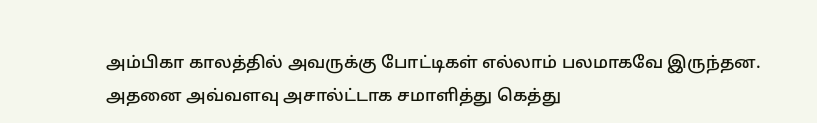அம்பிகா காலத்தில் அவருக்கு போட்டிகள் எல்லாம் பலமாகவே இருந்தன. அதனை அவ்வளவு அசால்ட்டாக சமாளித்து கெத்து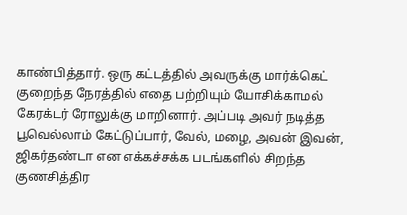காண்பித்தார். ஒரு கட்டத்தில் அவருக்கு மார்க்கெட் குறைந்த நேரத்தில் எதை பற்றியும் யோசிக்காமல் கேரக்டர் ரோலுக்கு மாறினார். அப்படி அவர் நடித்த பூவெல்லாம் கேட்டுப்பார், வேல், மழை, அவன் இவன், ஜிகர்தண்டா என எக்கச்சக்க படங்களில் சிறந்த குணசித்திர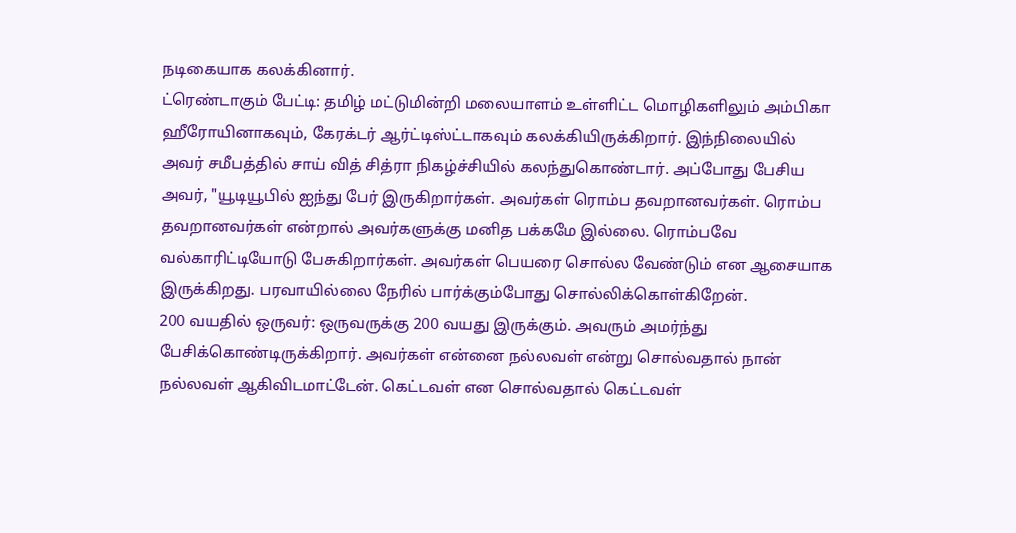நடிகையாக கலக்கினார்.
ட்ரெண்டாகும் பேட்டி: தமிழ் மட்டுமின்றி மலையாளம் உள்ளிட்ட மொழிகளிலும் அம்பிகா ஹீரோயினாகவும், கேரக்டர் ஆர்ட்டிஸ்ட்டாகவும் கலக்கியிருக்கிறார். இந்நிலையில் அவர் சமீபத்தில் சாய் வித் சித்ரா நிகழ்ச்சியில் கலந்துகொண்டார். அப்போது பேசிய அவர், "யூடியூபில் ஐந்து பேர் இருகிறார்கள். அவர்கள் ரொம்ப தவறானவர்கள். ரொம்ப தவறானவர்கள் என்றால் அவர்களுக்கு மனித பக்கமே இல்லை. ரொம்பவே வல்காரிட்டியோடு பேசுகிறார்கள். அவர்கள் பெயரை சொல்ல வேண்டும் என ஆசையாக இருக்கிறது. பரவாயில்லை நேரில் பார்க்கும்போது சொல்லிக்கொள்கிறேன்.
200 வயதில் ஒருவர்: ஒருவருக்கு 200 வயது இருக்கும். அவரும் அமர்ந்து பேசிக்கொண்டிருக்கிறார். அவர்கள் என்னை நல்லவள் என்று சொல்வதால் நான் நல்லவள் ஆகிவிடமாட்டேன். கெட்டவள் என சொல்வதால் கெட்டவள்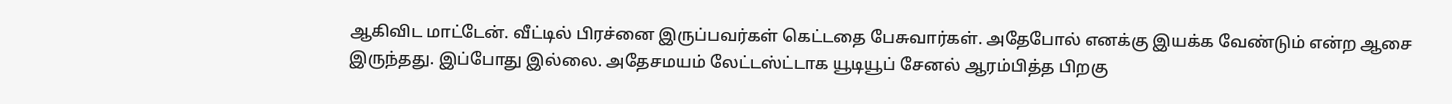ஆகிவிட மாட்டேன். வீட்டில் பிரச்னை இருப்பவர்கள் கெட்டதை பேசுவார்கள். அதேபோல் எனக்கு இயக்க வேண்டும் என்ற ஆசை இருந்தது. இப்போது இல்லை. அதேசமயம் லேட்டஸ்ட்டாக யூடியூப் சேனல் ஆரம்பித்த பிறகு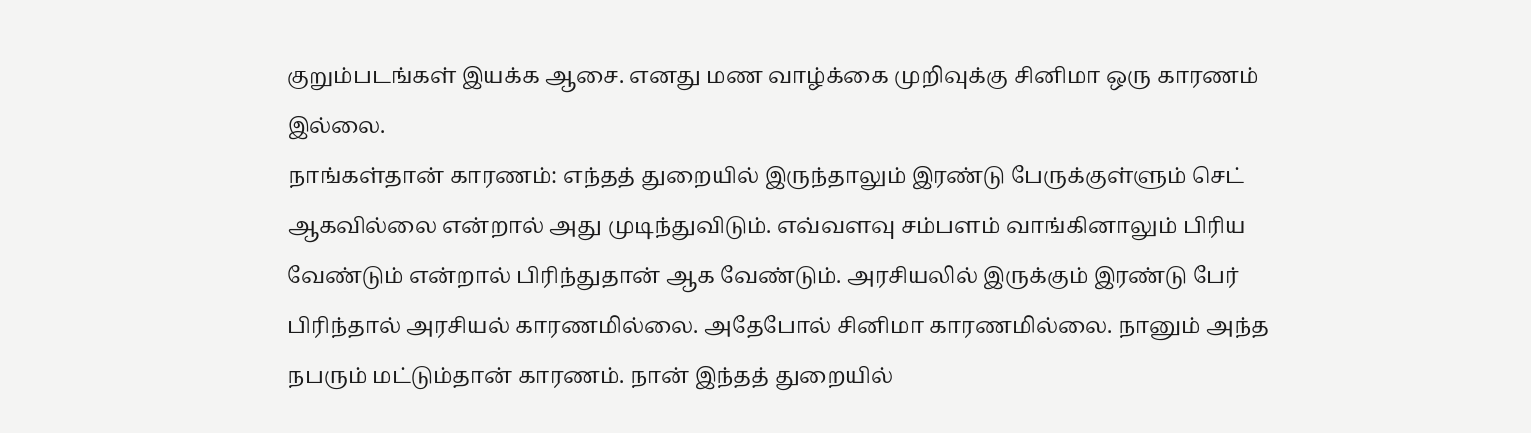குறும்படங்கள் இயக்க ஆசை. எனது மண வாழ்க்கை முறிவுக்கு சினிமா ஒரு காரணம் இல்லை.
நாங்கள்தான் காரணம்: எந்தத் துறையில் இருந்தாலும் இரண்டு பேருக்குள்ளும் செட் ஆகவில்லை என்றால் அது முடிந்துவிடும். எவ்வளவு சம்பளம் வாங்கினாலும் பிரிய வேண்டும் என்றால் பிரிந்துதான் ஆக வேண்டும். அரசியலில் இருக்கும் இரண்டு பேர் பிரிந்தால் அரசியல் காரணமில்லை. அதேபோல் சினிமா காரணமில்லை. நானும் அந்த நபரும் மட்டும்தான் காரணம். நான் இந்தத் துறையில்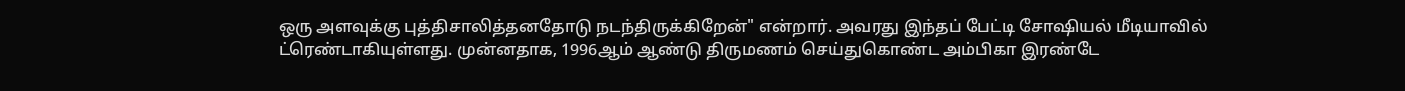ஒரு அளவுக்கு புத்திசாலித்தனதோடு நடந்திருக்கிறேன்" என்றார். அவரது இந்தப் பேட்டி சோஷியல் மீடியாவில் ட்ரெண்டாகியுள்ளது. முன்னதாக, 1996ஆம் ஆண்டு திருமணம் செய்துகொண்ட அம்பிகா இரண்டே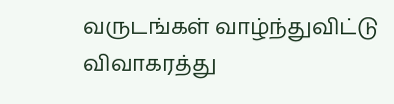வருடங்கள் வாழ்ந்துவிட்டு விவாகரத்து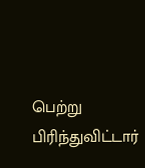பெற்று பிரிந்துவிட்டார்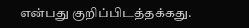என்பது குறிப்பிடத்தக்கது.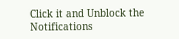Click it and Unblock the Notifications